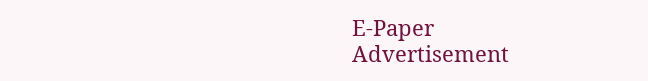E-Paper
Advertisement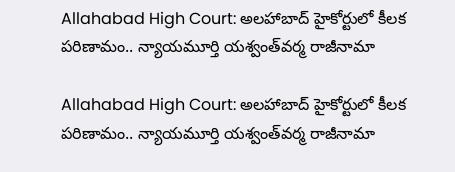Allahabad High Court: అలహాబాద్ హైకోర్టులో కీలక పరిణామం.. న్యాయమూర్తి యశ్వంత్‌వర్మ రాజీనామా

Allahabad High Court: అలహాబాద్ హైకోర్టులో కీలక పరిణామం.. న్యాయమూర్తి యశ్వంత్‌వర్మ రాజీనామా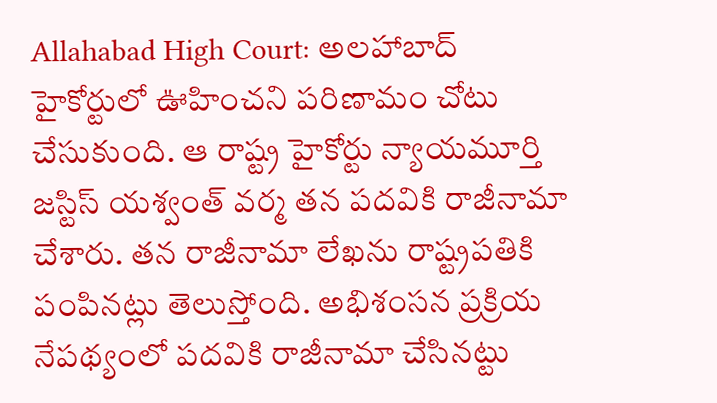Allahabad High Court: అలహాబాద్ హైకోర్టులో ఊహించని పరిణామం చోటు చేసుకుంది. ఆ రాష్ట్ర హైకోర్టు న్యాయమూర్తి జస్టిస్ యశ్వంత్ వర్మ తన పదవికి రాజీనామా చేశారు. తన రాజీనామా లేఖను రాష్ట్రపతికి పంపినట్లు తెలుస్తోంది. అభిశంసన ప్రక్రియ నేపథ్యంలో పదవికి రాజీనామా చేసినట్టు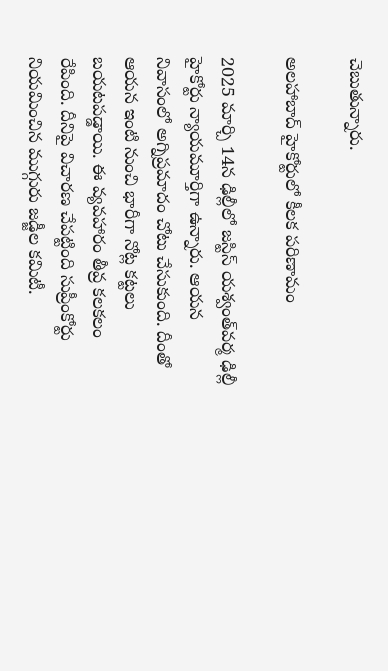చెబుతున్నారు.

అలహాబాద్ హైకోర్టులో కీలక పరిణామం

2025 మార్చి 14న ఢిల్లీలో జస్టిస్‌ యశ్వంత్‌వర్మ ఢిల్లీ హైకోర్టు న్యాయమూర్తిగా ఉన్నారు. ఆయన నివాసంలో అగ్నిప్రమాదం చోటు చేసుకుంది. దీంతో ఆయన ఇంటి నుంచి భారీగా నోట్ల కట్టలు బయటపడ్డాయి. ఈ వ్యవహారం తీవ్ర కలకలం రేపింది. దీనిపై విచారణ చేపట్టింది సుప్రీంకోర్టు నియమించిన ముగ్గురు జడ్జీల కమిటీ.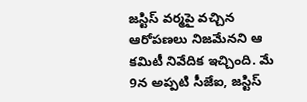జస్టిస్‌ వర్మపై వచ్చిన ఆరోపణలు నిజమేనని ఆ కమిటీ నివేదిక ఇచ్చింది. మే 9న అప్పటి సీజేఐ, జస్టిస్‌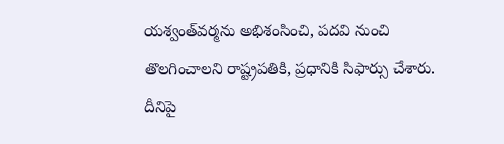యశ్వంత్‌వర్మను అభిశంసించి, పదవి నుంచి తొలగించాలని రాష్ట్రపతికి, ప్రధానికి సిఫార్సు చేశారు. దీనిపై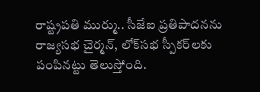రాష్ట్రపతి ముర్ము.. సీజేఐ ప్రతిపాదనను రాజ్యసభ చైర్మన్‌, లోక్‌సభ స్పీకర్‌లకు పంపినట్టు తెలుస్తోంది.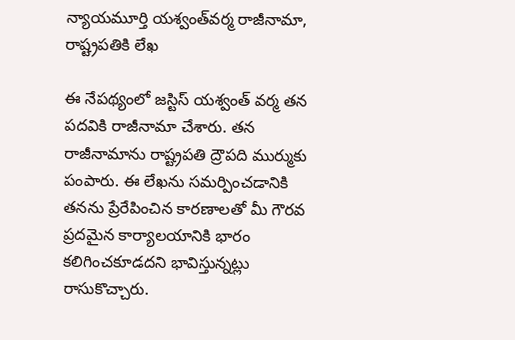న్యాయమూర్తి యశ్వంత్‌వర్మ రాజీనామా, రాష్ట్రపతికి లేఖ

ఈ నేపథ్యంలో జస్టిస్ యశ్వంత్ వర్మ తన పదవికి రాజీనామా చేశారు. తన రాజీనామాను రాష్ట్రపతి ద్రౌపది ముర్ముకు పంపారు. ఈ లేఖను సమర్పించడానికి తనను ప్రేరేపించిన కారణాలతో మీ గౌరవ ప్రదమైన కార్యాలయానికి భారం కలిగించకూడదని భావిస్తున్నట్లు రాసుకొచ్చారు.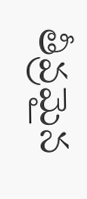తీవ్రమైన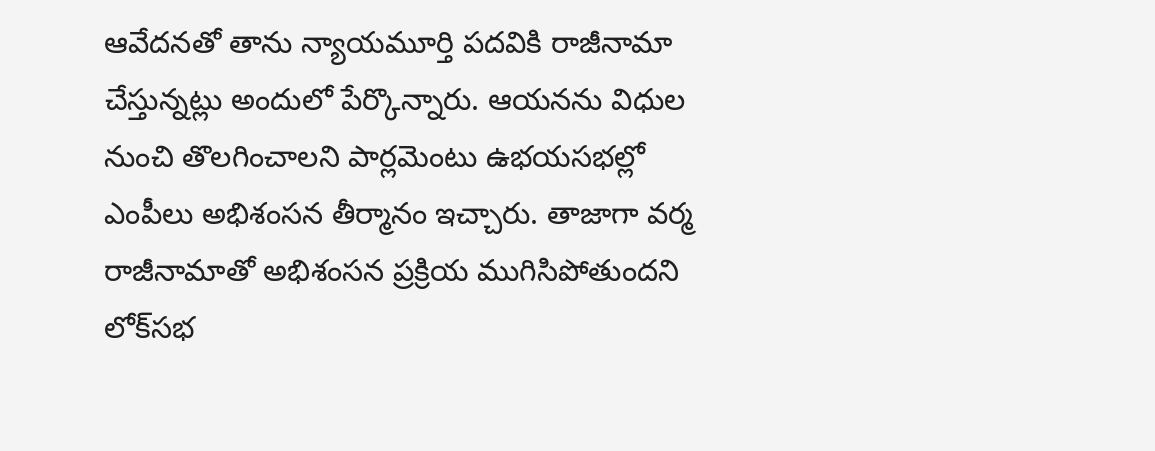ఆవేదనతో తాను న్యాయమూర్తి పదవికి రాజీనామా చేస్తున్నట్లు అందులో పేర్కొన్నారు. ఆయనను విధుల నుంచి తొలగించాలని పార్లమెంటు ఉభయసభల్లో ఎంపీలు అభిశంసన తీర్మానం ఇచ్చారు. తాజాగా వర్మ రాజీనామాతో అభిశంసన ప్రక్రియ ముగిసిపోతుందని లోక్‌సభ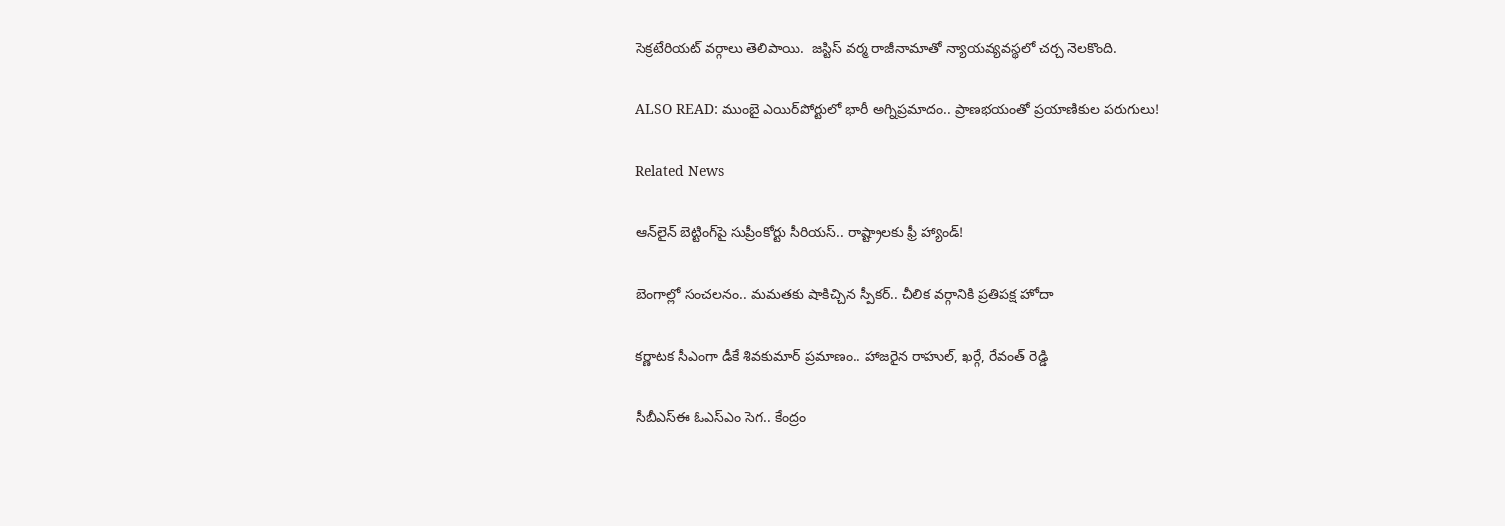సెక్రటేరియట్ వర్గాలు తెలిపాయి.  జస్టిస్ వర్మ రాజీనామాతో న్యాయవ్యవస్థలో చర్చ నెలకొంది.

ALSO READ: ముంబై ఎయిర్‌పోర్టులో భారీ అగ్నిప్రమాదం.. ప్రాణభయంతో ప్రయాణికుల పరుగులు!

Related News

ఆన్‌లైన్ బెట్టింగ్‌పై సుప్రీంకోర్టు సీరియస్.. రాష్ట్రాలకు ఫ్రీ హ్యాండ్!

బెంగాల్లో సంచలనం.. మమతకు షాకిచ్చిన స్పీకర్.. చీలిక వర్గానికి ప్రతిపక్ష హోదా

కర్ణాటక సీఎంగా డీకే శివకుమార్‌ ప్రమాణం.. హాజరైన రాహుల్, ఖర్గే, రేవంత్ రెడ్డి

సీబీఎస్ఈ ఓఎస్ఎం సెగ.. కేంద్రం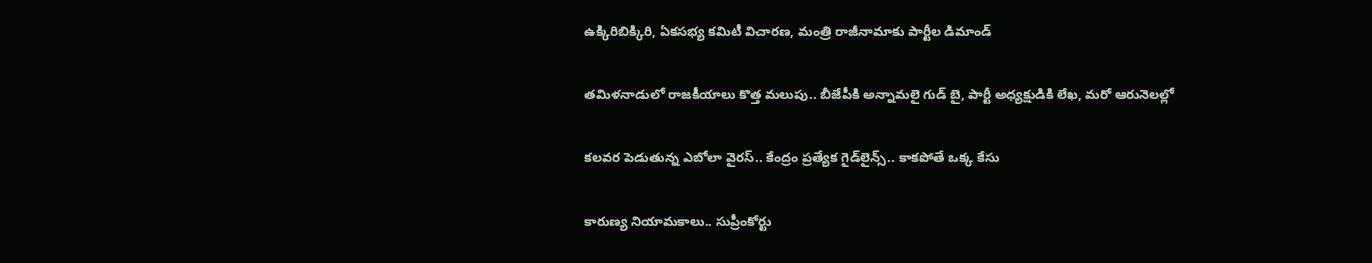ఉక్కిరిబిక్కిరి, ఏకసభ్య కమిటీ విచారణ, మంత్రి రాజీనామాకు పార్టీల డిమాండ్

తమిళనాడులో రాజకీయాలు కొత్త మలుపు.. బీజేపీకి అన్నామలై గుడ్ బై, పార్టీ అధ్యక్షుడికి లేఖ, మరో ఆరునెలల్లో

కలవర పెడుతున్న ఎబోలా వైరస్.. కేంద్రం ప్రత్యేక గైడ్‌లైన్స్.. కాకపోతే ఒక్క కేసు

కారుణ్య నియామకాలు.. సుప్రీంకోర్టు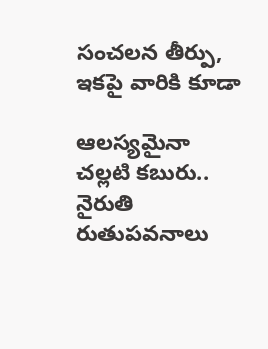సంచలన తీర్పు, ఇకపై వారికి కూడా

ఆలస్యమైనా చల్లటి కబురు.. నైరుతి రుతుపవనాలు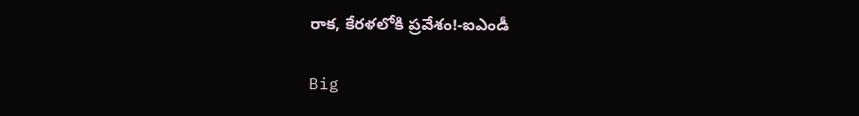రాక, కేరళలోకి ప్రవేశం!-ఐఎండీ

Big